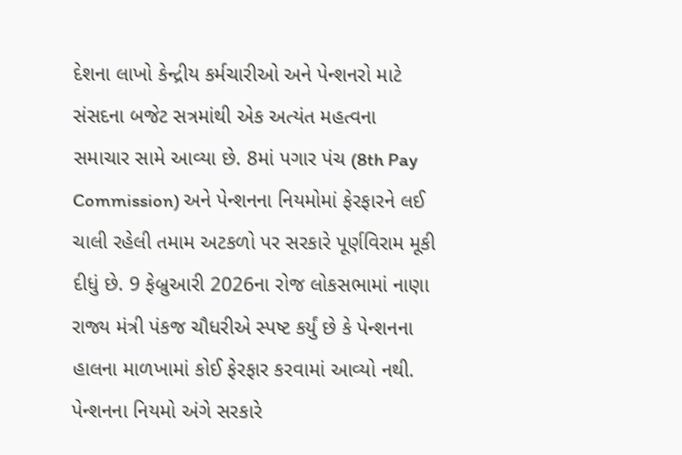દેશના લાખો કેન્દ્રીય કર્મચારીઓ અને પેન્શનરો માટે સંસદના બજેટ સત્રમાંથી એક અત્યંત મહત્વના સમાચાર સામે આવ્યા છે. 8માં પગાર પંચ (8th Pay Commission) અને પેન્શનના નિયમોમાં ફેરફારને લઈ ચાલી રહેલી તમામ અટકળો પર સરકારે પૂર્ણવિરામ મૂકી દીધું છે. 9 ફેબ્રુઆરી 2026ના રોજ લોકસભામાં નાણા રાજ્ય મંત્રી પંકજ ચૌધરીએ સ્પષ્ટ કર્યું છે કે પેન્શનના હાલના માળખામાં કોઈ ફેરફાર કરવામાં આવ્યો નથી.
પેન્શનના નિયમો અંગે સરકારે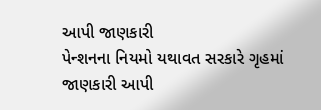આપી જાણકારી
પેન્શનના નિયમો યથાવત સરકારે ગૃહમાં જાણકારી આપી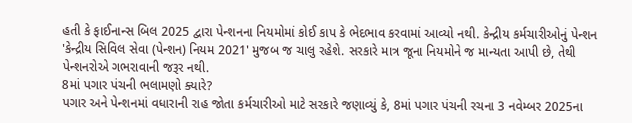હતી કે ફાઈનાન્સ બિલ 2025 દ્વારા પેન્શનના નિયમોમાં કોઈ કાપ કે ભેદભાવ કરવામાં આવ્યો નથી. કેન્દ્રીય કર્મચારીઓનું પેન્શન 'કેન્દ્રીય સિવિલ સેવા (પેન્શન) નિયમ 2021' મુજબ જ ચાલુ રહેશે. સરકારે માત્ર જૂના નિયમોને જ માન્યતા આપી છે, તેથી પેન્શનરોએ ગભરાવાની જરૂર નથી.
8માં પગાર પંચની ભલામણો ક્યારે?
પગાર અને પેન્શનમાં વધારાની રાહ જોતા કર્મચારીઓ માટે સરકારે જણાવ્યું કે, 8માં પગાર પંચની રચના 3 નવેમ્બર 2025ના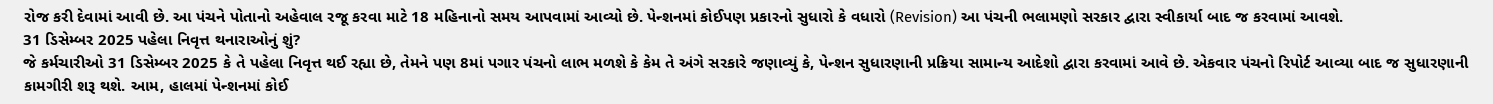રોજ કરી દેવામાં આવી છે. આ પંચને પોતાનો અહેવાલ રજૂ કરવા માટે 18 મહિનાનો સમય આપવામાં આવ્યો છે. પેન્શનમાં કોઈપણ પ્રકારનો સુધારો કે વધારો (Revision) આ પંચની ભલામણો સરકાર દ્વારા સ્વીકાર્યા બાદ જ કરવામાં આવશે.
31 ડિસેમ્બર 2025 પહેલા નિવૃત્ત થનારાઓનું શું?
જે કર્મચારીઓ 31 ડિસેમ્બર 2025 કે તે પહેલા નિવૃત્ત થઈ રહ્યા છે, તેમને પણ 8માં પગાર પંચનો લાભ મળશે કે કેમ તે અંગે સરકારે જણાવ્યું કે, પેન્શન સુધારણાની પ્રક્રિયા સામાન્ય આદેશો દ્વારા કરવામાં આવે છે. એકવાર પંચનો રિપોર્ટ આવ્યા બાદ જ સુધારણાની કામગીરી શરૂ થશે. આમ, હાલમાં પેન્શનમાં કોઈ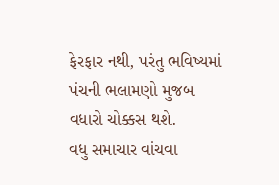ફેરફાર નથી, પરંતુ ભવિષ્યમાં પંચની ભલામણો મુજબ વધારો ચોક્કસ થશે.
વધુ સમાચાર વાંચવા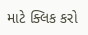માટે ક્લિક કરો